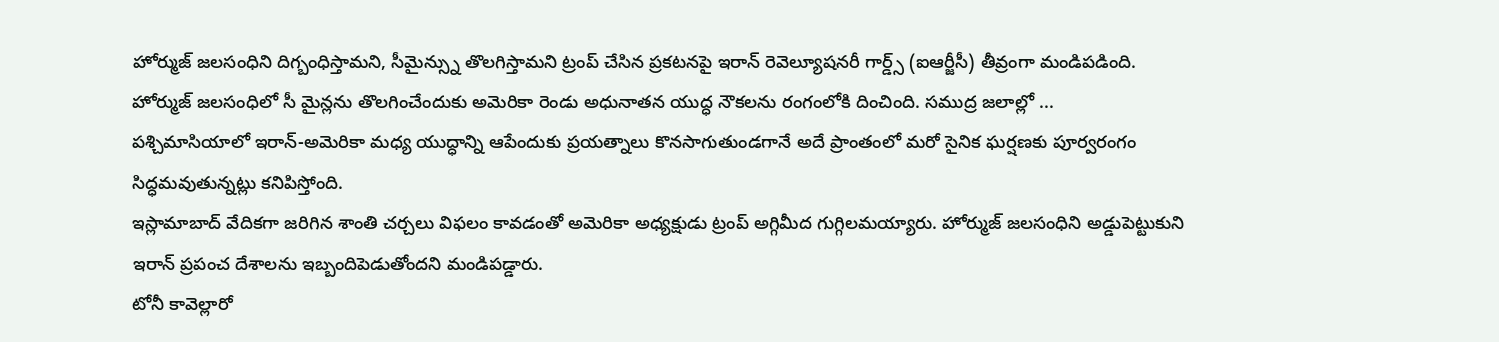హోర్ముజ్ జలసంధిని దిగ్బంధిస్తామని, సీమైన్స్ను తొలగిస్తామని ట్రంప్ చేసిన ప్రకటనపై ఇరాన్ రెవెల్యూషనరీ గార్డ్స్ (ఐఆర్జీసీ) తీవ్రంగా మండిపడింది.
హోర్ముజ్ జలసంధిలో సీ మైన్లను తొలగించేందుకు అమెరికా రెండు అధునాతన యుద్ధ నౌకలను రంగంలోకి దించింది. సముద్ర జలాల్లో ...
పశ్చిమాసియాలో ఇరాన్-అమెరికా మధ్య యుద్ధాన్ని ఆపేందుకు ప్రయత్నాలు కొనసాగుతుండగానే అదే ప్రాంతంలో మరో సైనిక ఘర్షణకు పూర్వరంగం సిద్ధమవుతున్నట్లు కనిపిస్తోంది.
ఇస్లామాబాద్ వేదికగా జరిగిన శాంతి చర్చలు విఫలం కావడంతో అమెరికా అధ్యక్షుడు ట్రంప్ అగ్గిమీద గుగ్గిలమయ్యారు. హోర్ముజ్ జలసంధిని అడ్డుపెట్టుకుని ఇరాన్ ప్రపంచ దేశాలను ఇబ్బందిపెడుతోందని మండిపడ్డారు.
టోనీ కావెల్లారో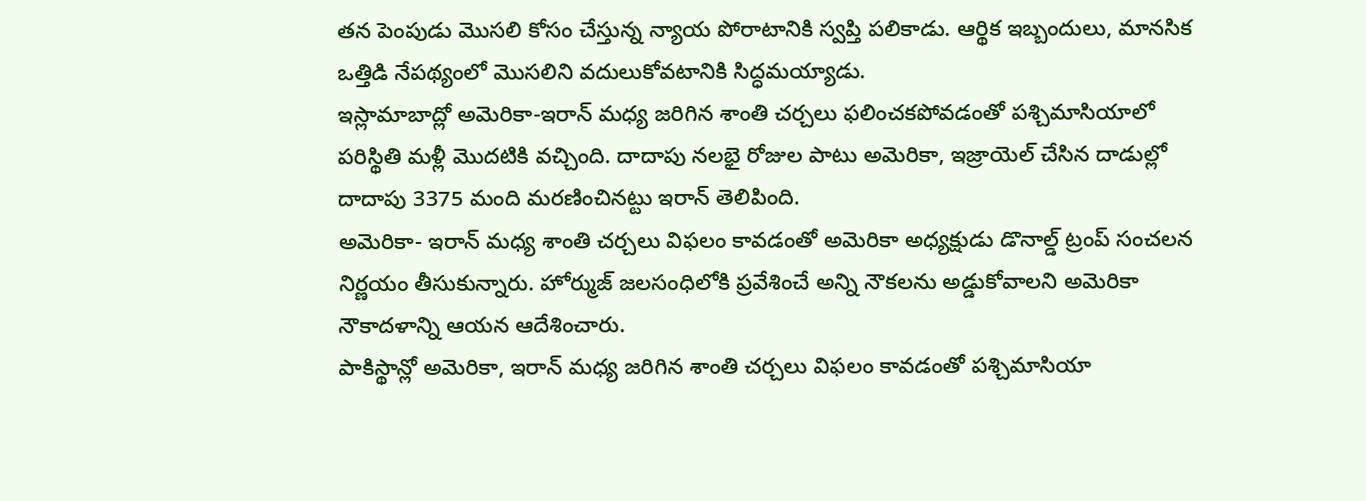తన పెంపుడు మొసలి కోసం చేస్తున్న న్యాయ పోరాటానికి స్వప్తి పలికాడు. ఆర్థిక ఇబ్బందులు, మానసిక ఒత్తిడి నేపథ్యంలో మొసలిని వదులుకోవటానికి సిద్ధమయ్యాడు.
ఇస్లామాబాద్లో అమెరికా-ఇరాన్ మధ్య జరిగిన శాంతి చర్చలు ఫలించకపోవడంతో పశ్చిమాసియాలో పరిస్థితి మళ్లీ మొదటికి వచ్చింది. దాదాపు నలభై రోజుల పాటు అమెరికా, ఇజ్రాయెల్ చేసిన దాడుల్లో దాదాపు 3375 మంది మరణించినట్టు ఇరాన్ తెలిపింది.
అమెరికా- ఇరాన్ మధ్య శాంతి చర్చలు విఫలం కావడంతో అమెరికా అధ్యక్షుడు డొనాల్డ్ ట్రంప్ సంచలన నిర్ణయం తీసుకున్నారు. హోర్ముజ్ జలసంధిలోకి ప్రవేశించే అన్ని నౌకలను అడ్డుకోవాలని అమెరికా నౌకాదళాన్ని ఆయన ఆదేశించారు.
పాకిస్థాన్లో అమెరికా, ఇరాన్ మధ్య జరిగిన శాంతి చర్చలు విఫలం కావడంతో పశ్చిమాసియా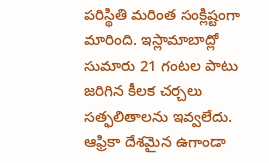పరిస్థితి మరింత సంక్లిష్టంగా మారింది. ఇస్లామాబాద్లో సుమారు 21 గంటల పాటు జరిగిన కీలక చర్చలు సత్ఫలితాలను ఇవ్వలేదు.
ఆఫ్రికా దేశమైన ఉగాండా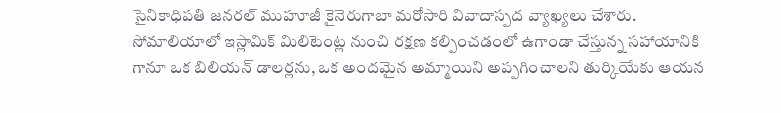సైనికాధిపతి జనరల్ ముహూజీ కైనెరుగాబా మరోసారి వివాదాస్పద వ్యాఖ్యలు చేశారు. సోమాలియాలో ఇస్లామిక్ మిలిటెంట్ల నుంచి రక్షణ కల్పించడంలో ఉగాండా చేస్తున్న సహాయానికి గానూ ఒక బిలియన్ డాలర్లను, ఒక అందమైన అమ్మాయిని అప్పగించాలని తుర్కియేకు ఆయన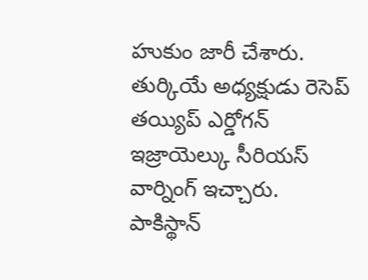హుకుం జారీ చేశారు.
తుర్కియే అధ్యక్షుడు రెసెప్ తయ్యిప్ ఎర్డోగన్ ఇజ్రాయెల్కు సీరియస్ వార్నింగ్ ఇచ్చారు. పాకిస్థాన్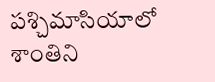పశ్చిమాసియాలో శాంతిని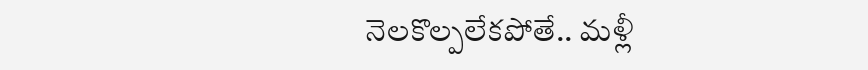నెలకొల్పలేకపోతే.. మళ్లీ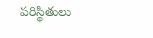పరిస్థితులు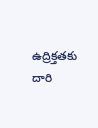ఉద్రిక్తతకు దారి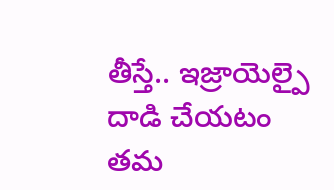తీస్తే.. ఇజ్రాయెల్పై దాడి చేయటం తమ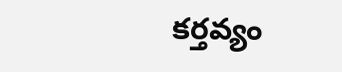కర్తవ్యం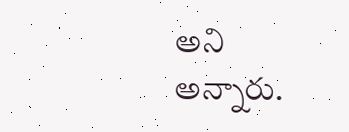అని అన్నారు.